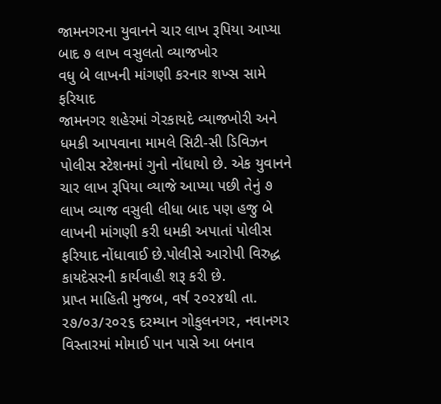જામનગરના યુવાનને ચાર લાખ રૂપિયા આપ્યા બાદ ૭ લાખ વસુલતો વ્યાજખોર
વધુ બે લાખની માંગણી કરનાર શખ્સ સામે ફરિયાદ
જામનગર શહેરમાં ગેરકાયદે વ્યાજખોરી અને ધમકી આપવાના મામલે સિટી-સી ડિવિઝન પોલીસ સ્ટેશનમાં ગુનો નોંધાયો છે. એક યુવાનને ચાર લાખ રૂપિયા વ્યાજે આપ્યા પછી તેનું ૭ લાખ વ્યાજ વસુલી લીધા બાદ પણ હજુ બે લાખની માંગણી કરી ધમકી અપાતાં પોલીસ ફરિયાદ નોંધાવાઈ છે.પોલીસે આરોપી વિરુદ્ધ કાયદેસરની કાર્યવાહી શરૂ કરી છે.
પ્રાપ્ત માહિતી મુજબ, વર્ષ ૨૦૨૪થી તા. ૨૭/૦૩/૨૦૨૬ દરમ્યાન ગોકુલનગર, નવાનગર વિસ્તારમાં મોમાઈ પાન પાસે આ બનાવ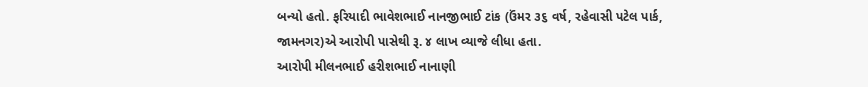બન્યો હતો. ફરિયાદી ભાવેશભાઈ નાનજીભાઈ ટાંક (ઉંમર ૩૬ વર્ષ, રહેવાસી પટેલ પાર્ક, જામનગર)એ આરોપી પાસેથી રૂ. ૪ લાખ વ્યાજે લીધા હતા.
આરોપી મીલનભાઈ હરીશભાઈ નાનાણી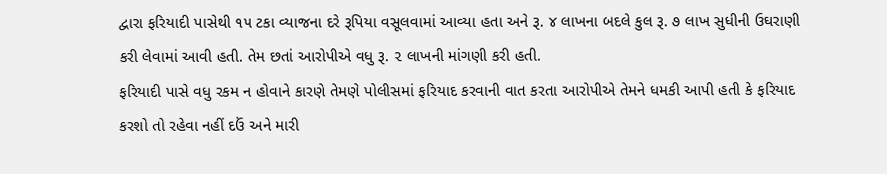દ્વારા ફરિયાદી પાસેથી ૧૫ ટકા વ્યાજના દરે રૂપિયા વસૂલવામાં આવ્યા હતા અને રૂ. ૪ લાખના બદલે કુલ રૂ. ૭ લાખ સુધીની ઉઘરાણી કરી લેવામાં આવી હતી. તેમ છતાં આરોપીએ વધુ રૂ. ૨ લાખની માંગણી કરી હતી.
ફરિયાદી પાસે વધુ રકમ ન હોવાને કારણે તેમણે પોલીસમાં ફરિયાદ કરવાની વાત કરતા આરોપીએ તેમને ધમકી આપી હતી કે ફરિયાદ કરશો તો રહેવા નહીં દઉં અને મારી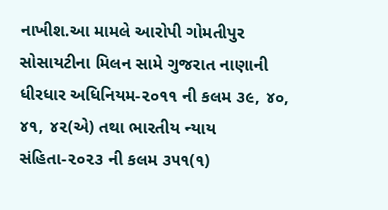નાખીશ.આ મામલે આરોપી ગોમતીપુર સોસાયટીના મિલન સામે ગુજરાત નાણાની ધીરધાર અધિનિયમ-૨૦૧૧ ની કલમ ૩૯, ૪૦, ૪૧, ૪૨(એ) તથા ભારતીય ન્યાય સંહિતા-૨૦૨૩ ની કલમ ૩૫૧(૧)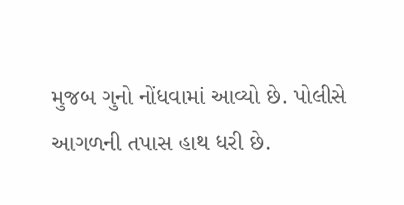મુજબ ગુનો નોંધવામાં આવ્યો છે. પોલીસે આગળની તપાસ હાથ ધરી છે.